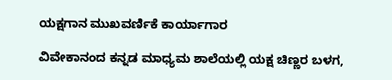ಯಕ್ಷಗಾನ ಮುಖವರ್ಣಿಕೆ ಕಾರ್ಯಾಗಾರ

ವಿವೇಕಾನಂದ ಕನ್ನಡ ಮಾಧ್ಯಮ ಶಾಲೆಯಲ್ಲಿ ಯಕ್ಷ ಚಿಣ್ಣರ ಬಳಗ,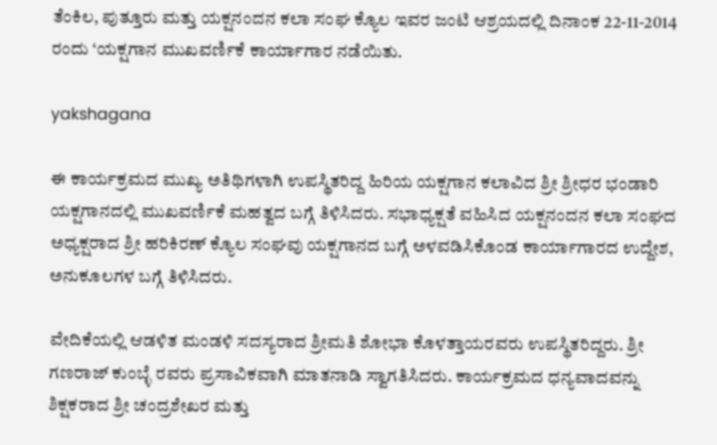ತೆಂಕಿಲ, ಪುತ್ತೂರು ಮತ್ತು ಯಕ್ಷನಂದನ ಕಲಾ ಸಂಘ ಕ್ಯೊಲ ಇವರ ಜಂಟಿ ಆಶ್ರಯದಲ್ಲಿ ದಿನಾಂಕ 22-11-2014 ರಂದು ‘ಯಕ್ಷಗಾನ ಮುಖವರ್ಣಿಕೆ ಕಾರ್ಯಾಗಾರ ನಡೆಯಿತು.

yakshagana

ಈ ಕಾರ್ಯಕ್ರಮದ ಮುಖ್ಯ ಅತಿಥಿಗಳಾಗಿ ಉಪಸ್ಥಿತರಿದ್ದ ಹಿರಿಯ ಯಕ್ಷಗಾನ ಕಲಾವಿದ ಶ್ರೀ ಶ್ರೀಧರ ಭಂಡಾರಿ ಯಕ್ಷಗಾನದಲ್ಲಿ ಮುಖವರ್ಣಿಕೆ ಮಹತ್ವದ ಬಗ್ಗೆ ತಿಳಿಸಿದರು. ಸಭಾಧ್ಯಕ್ಷತೆ ವಹಿಸಿದ ಯಕ್ಷನಂದನ ಕಲಾ ಸಂಘದ ಅಧ್ಯಕ್ಷರಾದ ಶ್ರೀ ಹರಿಕಿರಣ್ ಕ್ಯೊಲ ಸಂಘವು ಯಕ್ಷಗಾನದ ಬಗ್ಗೆ ಅಳವಡಿಸಿಕೊಂಡ ಕಾರ್ಯಾಗಾರದ ಉದ್ದೇಶ, ಅನುಕೂಲಗಳ ಬಗ್ಗೆ ತಿಳಿಸಿದರು.

ವೇದಿಕೆಯಲ್ಲಿ ಆಡಳಿತ ಮಂಡಳಿ ಸದಸ್ಯರಾದ ಶ್ರೀಮತಿ ಶೋಭಾ ಕೊಳತ್ತಾಯರವರು ಉಪಸ್ಥಿತರಿದ್ದರು. ಶ್ರೀ ಗಣರಾಜ್ ಕುಂಬ್ಳೆ ರವರು ಪ್ರಸಾವಿಕವಾಗಿ ಮಾತನಾಡಿ ಸ್ವಾಗತಿಸಿದರು. ಕಾರ್ಯಕ್ರಮದ ಧನ್ಯವಾದವನ್ನು ಶಿಕ್ಷಕರಾದ ಶ್ರೀ ಚಂದ್ರಶೇಖರ ಮತ್ತು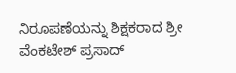ನಿರೂಪಣೆಯನ್ನು ಶಿಕ್ಷಕರಾದ ಶ್ರೀ ವೆಂಕಟೇಶ್ ಪ್ರಸಾದ್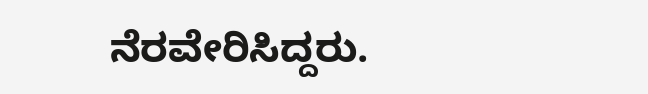ನೆರವೇರಿಸಿದ್ದರು.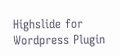Highslide for Wordpress Plugin